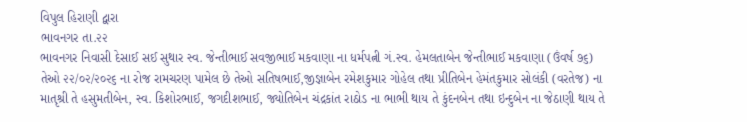વિપુલ હિરાણી દ્વારા
ભાવનગર તા.૨૨
ભાવનગર નિવાસી દેસાઈ સઈ સુથાર સ્વ. જેન્તીભાઈ સવજીભાઈ મકવાણા ના ધર્મપત્ની ગં.સ્વ. હેમલતાબેન જેન્તીભાઈ મકવાણા (ઉંવર્ષ ૭૬) તેઓ ૨૨/૦૨/૨૦૨૬ ના રોજ રામચરણ પામેલ છે તેઓ સતિષભાઈ,જીજ્ઞાબેન રમેશકુમાર ગોહેલ તથા પ્રીતિબેન હેમંતકુમાર સોલંકી (વરતેજ) ના માતૃશ્રી તે હસુમતીબેન, સ્વ. કિશોરભાઈ, જગદીશભાઈ, જ્યોતિબેન ચંદ્રકાંત રાઠોડ ના ભાભી થાય તે કુંદનબેન તથા ઇન્દુબેન ના જેઠાણી થાય તે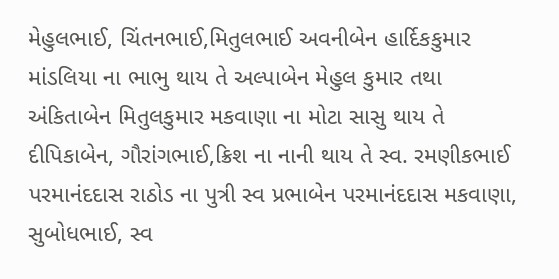મેહુલભાઈ, ચિંતનભાઈ,મિતુલભાઈ અવનીબેન હાર્દિકકુમાર માંડલિયા ના ભાભુ થાય તે અલ્પાબેન મેહુલ કુમાર તથા અંકિતાબેન મિતુલકુમાર મકવાણા ના મોટા સાસુ થાય તે દીપિકાબેન, ગૌરાંગભાઈ,ક્રિશ ના નાની થાય તે સ્વ. રમણીકભાઈ પરમાનંદદાસ રાઠોડ ના પુત્રી સ્વ પ્રભાબેન પરમાનંદદાસ મકવાણા, સુબોધભાઈ, સ્વ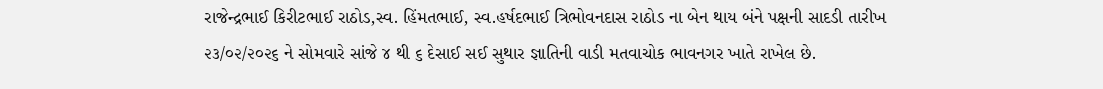રાજેન્દ્રભાઈ કિરીટભાઈ રાઠોડ,સ્વ. હિંમતભાઈ, સ્વ.હર્ષદભાઈ ત્રિભોવનદાસ રાઠોડ ના બેન થાય બંને પક્ષની સાદડી તારીખ ૨૩/૦૨/૨૦૨૬ ને સોમવારે સાંજે ૪ થી ૬ દેસાઈ સઈ સુથાર જ્ઞાતિની વાડી મતવાચોક ભાવનગર ખાતે રાખેલ છે.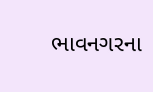ભાવનગરના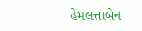હેમલત્તાબેન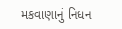મકવાણાનું નિધન